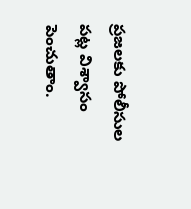ప్రజలకు పోలీసుల పట్ల విశ్వాసం పెంచుతాం.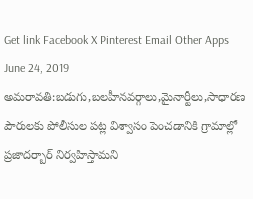Get link Facebook X Pinterest Email Other Apps June 24, 2019 అమరావతి:బడుగు,బలహీనవర్గాలు,మైనార్టీలు,సాధారణ పౌరులకు పోలీసుల పట్ల విశ్వాసం పెంచడానికి గ్రామాల్లో ప్రజాదర్బార్ నిర్వహిస్తామని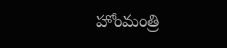హోంమంత్రి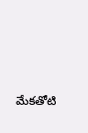మేకతోటి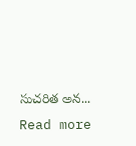సుచరిత అన... Read more